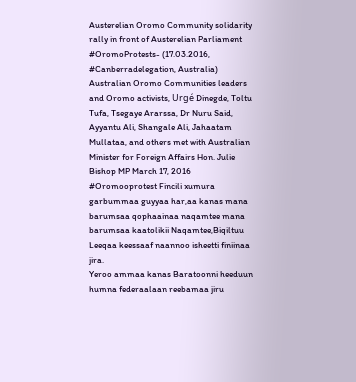Austerelian Oromo Community solidarity rally in front of Austerelian Parliament
#OromoProtests- (17.03.2016, #Canberradelegation, Australia) Australian Oromo Communities leaders and Oromo activists, Urgé Dinegde, Toltu Tufa, Tsegaye Ararssa, Dr Nuru Said, Ayyantu Ali, Shangale Ali, Jahaatam Mullataa, and others met with Australian Minister for Foreign Affairs Hon. Julie Bishop MP March 17, 2016
#Oromooprotest Fincili xumura garbummaa guyyaa har,aa kanas mana barumsaa qophaainaa naqamtee mana barumsaa kaatolikii Naqamtee,Biqiltuu Leeqaa keessaaf naannoo isheetti finiinaa jira.
Yeroo ammaa kanas Baratoonni heeduun humna federaalaan reebamaa jiru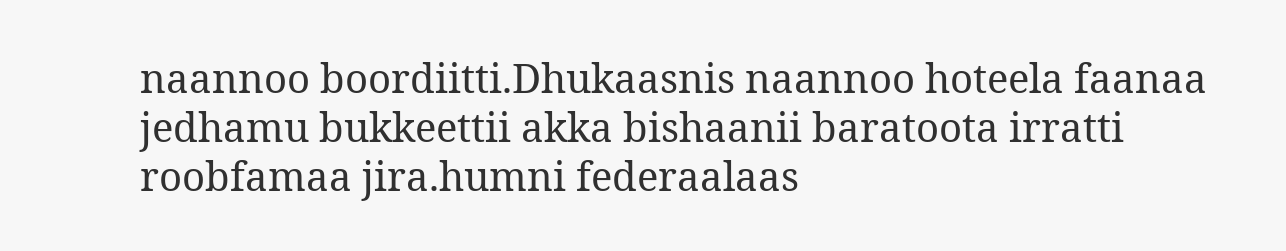naannoo boordiitti.Dhukaasnis naannoo hoteela faanaa jedhamu bukkeettii akka bishaanii baratoota irratti roobfamaa jira.humni federaalaas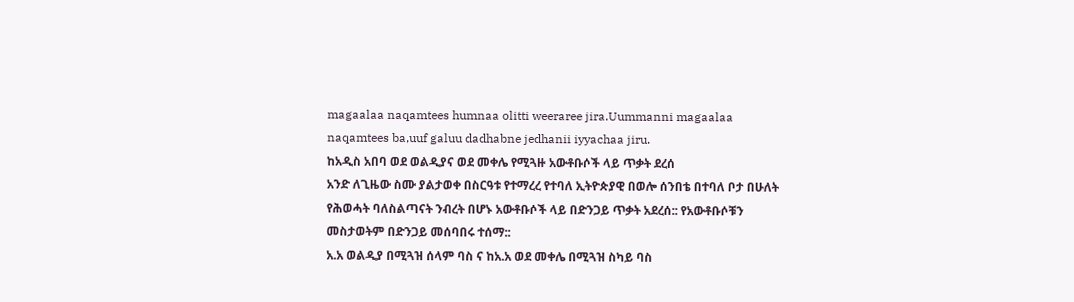magaalaa naqamtees humnaa olitti weeraree jira.Uummanni magaalaa naqamtees ba,uuf galuu dadhabne jedhanii iyyachaa jiru.
ከአዲስ አበባ ወደ ወልዲያና ወደ መቀሌ የሚጓዙ አውቶቡሶች ላይ ጥቃት ደረሰ
አንድ ለጊዜው ስሙ ያልታወቀ በስርዓቱ የተማረረ የተባለ ኢትዮጵያዊ በወሎ ሰንበቴ በተባለ ቦታ በሁለት የሕወሓት ባለስልጣናት ንብረት በሆኑ አውቶቡሶች ላይ በድንጋይ ጥቃት አደረሰ:: የአውቶቡሶቹን መስታወትም በድንጋይ መሰባበሩ ተሰማ::
አ.አ ወልዲያ በሚጓዝ ሰላም ባስ ና ከአ.አ ወደ መቀሌ በሚጓዝ ስካይ ባስ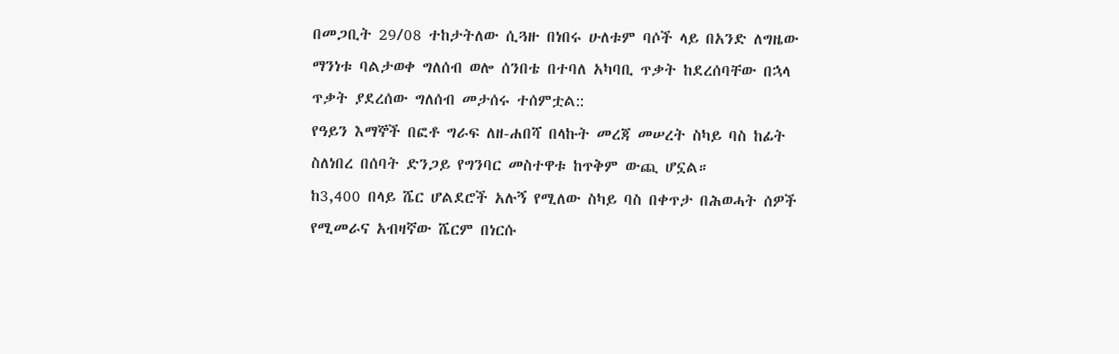በመጋቢት 29/08 ተከታትለው ሲጓዙ በነበሩ ሁለቱም ባሶች ላይ በአንድ ለግዜው ማንነቱ ባልታወቀ ግለሰብ ወሎ ሰንበቴ በተባለ አካባቢ ጥቃት ከደረሰባቸው በኋላ ጥቃት ያደረሰው ግለሰብ መታሰሩ ተሰምቷል::
የዓይን እማኞች በፎቶ ግራፍ ለዘ-ሐበሻ በላኩት መረጃ መሠረት ስካይ ባስ ከፊት ስለነበረ በሰባት ድንጋይ የግንባር መስተዋቱ ከጥቅም ውጪ ሆኗል።
ከ3,400 በላይ ሼር ሆልደሮች አሉኝ የሚለው ስካይ ባስ በቀጥታ በሕወሓት ሰዎች የሚመራና አብዛኛው ሼርም በነርሱ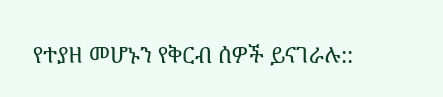የተያዘ መሆኑን የቅርብ ሰዎች ይናገራሉ::